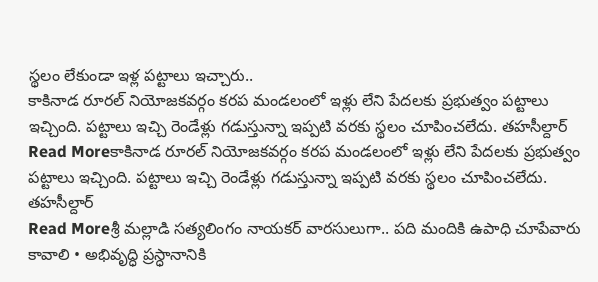స్థలం లేకుండా ఇళ్ల పట్టాలు ఇచ్చారు..
కాకినాడ రూరల్ నియోజకవర్గం కరప మండలంలో ఇళ్లు లేని పేదలకు ప్రభుత్వం పట్టాలు ఇచ్చింది. పట్టాలు ఇచ్చి రెండేళ్లు గడుస్తున్నా ఇప్పటి వరకు స్థలం చూపించలేదు. తహసీల్దార్
Read Moreకాకినాడ రూరల్ నియోజకవర్గం కరప మండలంలో ఇళ్లు లేని పేదలకు ప్రభుత్వం పట్టాలు ఇచ్చింది. పట్టాలు ఇచ్చి రెండేళ్లు గడుస్తున్నా ఇప్పటి వరకు స్థలం చూపించలేదు. తహసీల్దార్
Read Moreశ్రీ మల్లాడి సత్యలింగం నాయకర్ వారసులుగా.. పది మందికి ఉపాధి చూపేవారు కావాలి • అభివృద్ధి ప్రస్ధానానికి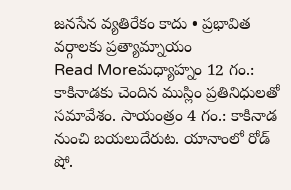జనసేన వ్యతిరేకం కాదు • ప్రభావిత వర్గాలకు ప్రత్యామ్నాయం
Read Moreమధ్యాహ్నం 12 గం.: కాకినాడకు చెందిన ముస్లిం ప్రతినిధులతో సమావేశం. సాయంత్రం 4 గం.: కాకినాడ నుంచి బయలుదేరుట. యానాంలో రోడ్ షో.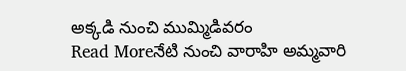అక్కడి నుంచి ముమ్మిడివరం
Read Moreనేటి నుంచి వారాహి అమ్మవారి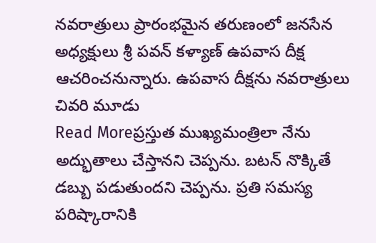నవరాత్రులు ప్రారంభమైన తరుణంలో జనసేన అధ్యక్షులు శ్రీ పవన్ కళ్యాణ్ ఉపవాస దీక్ష ఆచరించనున్నారు. ఉపవాస దీక్షను నవరాత్రులు చివరి మూడు
Read Moreప్రస్తుత ముఖ్యమంత్రిలా నేను అద్భుతాలు చేస్తానని చెప్పను. బటన్ నొక్కితే డబ్బు పడుతుందని చెప్పను. ప్రతి సమస్య పరిష్కారానికి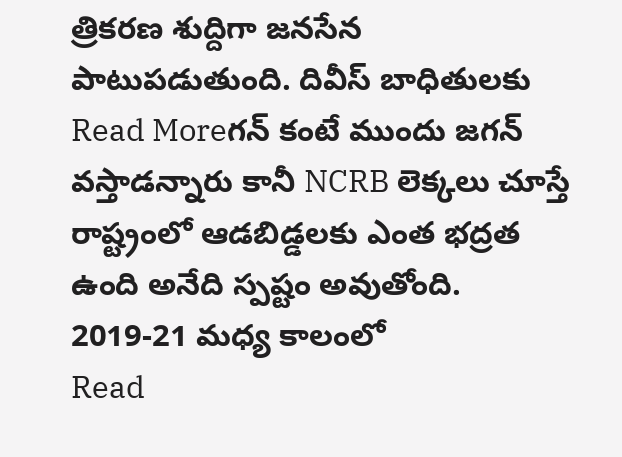త్రికరణ శుద్దిగా జనసేన పాటుపడుతుంది. దివీస్ బాధితులకు
Read Moreగన్ కంటే ముందు జగన్ వస్తాడన్నారు కానీ NCRB లెక్కలు చూస్తే రాష్ట్రంలో ఆడబిడ్డలకు ఎంత భద్రత ఉంది అనేది స్పష్టం అవుతోంది. 2019-21 మధ్య కాలంలో
Read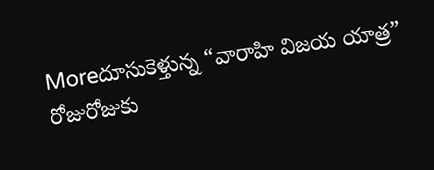Moreదూసుకెళ్తున్న “వారాహి విజయ యాత్ర” రోజురోజుకు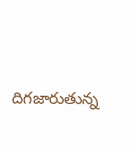దిగజారుతున్న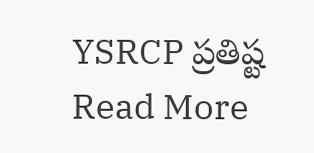YSRCP ప్రతిష్ట
Read More